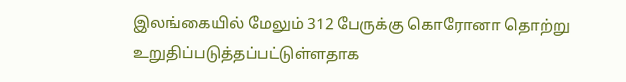இலங்கையில் மேலும் 312 பேருக்கு கொரோனா தொற்று உறுதிப்படுத்தப்பட்டுள்ளதாக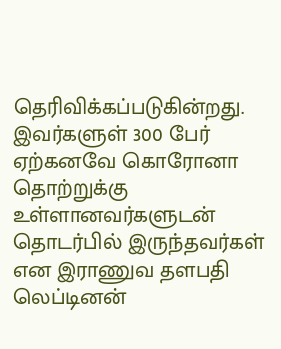தெரிவிக்கப்படுகின்றது.
இவர்களுள் 300 பேர் ஏற்கனவே கொரோனா தொற்றுக்கு உள்ளானவர்களுடன் தொடர்பில் இருந்தவர்கள் என இராணுவ தளபதி லெப்டினன்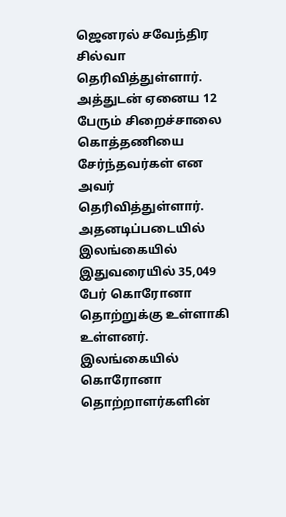ஜெனரல் சவேந்திர சில்வா தெரிவித்துள்ளார்.
அத்துடன் ஏனைய 12 பேரும் சிறைச்சாலை கொத்தணியை சேர்ந்தவர்கள் என அவர் தெரிவித்துள்ளார்.
அதனடிப்படையில் இலங்கையில் இதுவரையில் 35,049 பேர் கொரோனா தொற்றுக்கு உள்ளாகி உள்ளனர்.
இலங்கையில் கொரோனா தொற்றாளர்களின்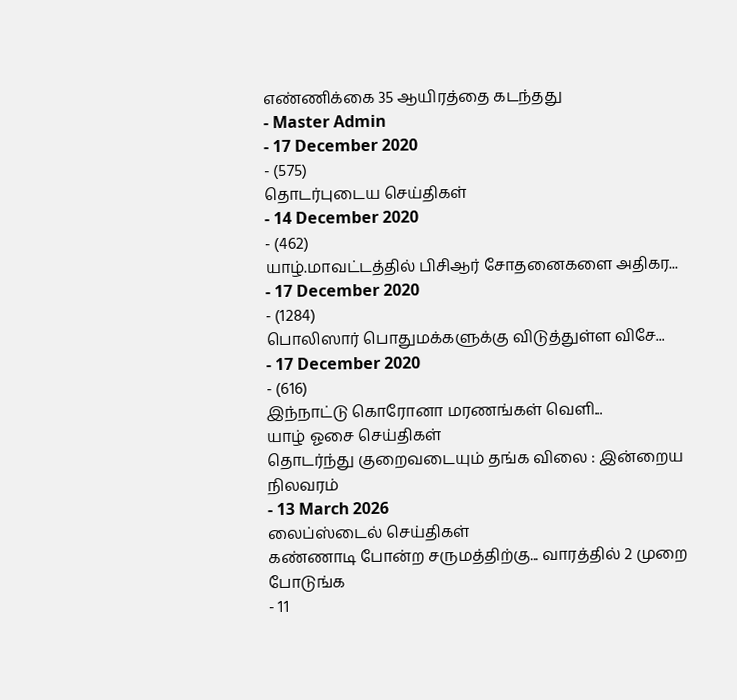எண்ணிக்கை 35 ஆயிரத்தை கடந்தது
- Master Admin
- 17 December 2020
- (575)
தொடர்புடைய செய்திகள்
- 14 December 2020
- (462)
யாழ்.மாவட்டத்தில் பிசிஆர் சோதனைகளை அதிகர...
- 17 December 2020
- (1284)
பொலிஸார் பொதுமக்களுக்கு விடுத்துள்ள விசே...
- 17 December 2020
- (616)
இந்நாட்டு கொரோனா மரணங்கள் வௌி...
யாழ் ஓசை செய்திகள்
தொடர்ந்து குறைவடையும் தங்க விலை : இன்றைய நிலவரம்
- 13 March 2026
லைப்ஸ்டைல் செய்திகள்
கண்ணாடி போன்ற சருமத்திற்கு... வாரத்தில் 2 முறை போடுங்க
- 11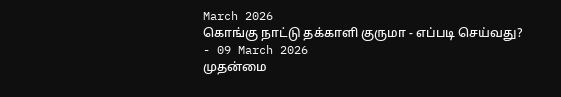March 2026
கொங்கு நாட்டு தக்காளி குருமா - எப்படி செய்வது?
- 09 March 2026
முதன்மை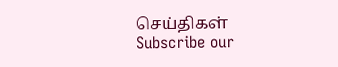செய்திகள்
Subscribe our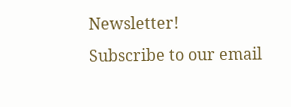Newsletter!
Subscribe to our email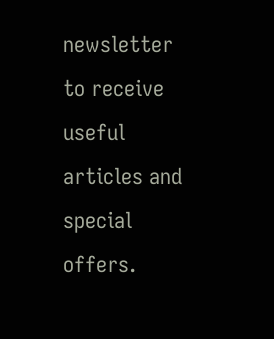newsletter to receive useful articles and special offers.